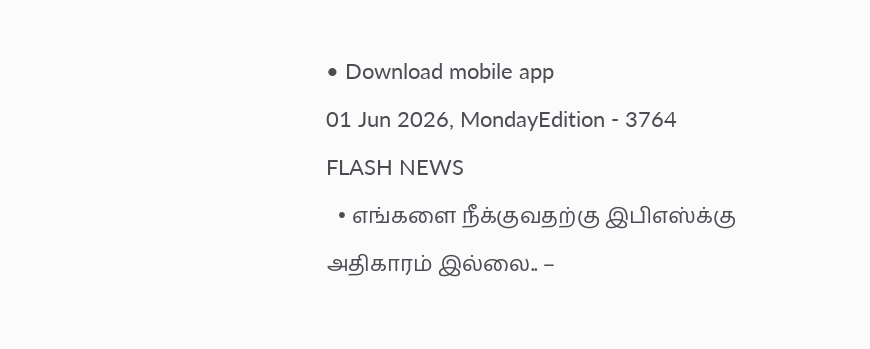• Download mobile app
01 Jun 2026, MondayEdition - 3764
FLASH NEWS
  • எங்களை நீக்குவதற்கு இபிஎஸ்க்கு அதிகாரம் இல்லை.. –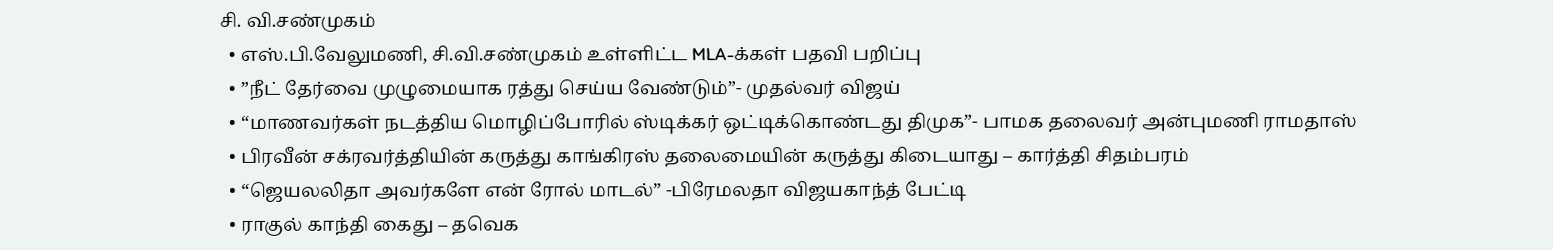சி. வி.சண்முகம்
  • எஸ்.பி.வேலுமணி, சி.வி.சண்முகம் உள்ளிட்ட MLA-க்கள் பதவி பறிப்பு
  • ”நீட் தேர்வை முழுமையாக ரத்து செய்ய வேண்டும்”- முதல்வர் விஜய்
  • “மாணவர்கள் நடத்திய மொழிப்போரில் ஸ்டிக்கர் ஒட்டிக்கொண்டது திமுக”- பாமக தலைவர் அன்புமணி ராமதாஸ்
  • பிரவீன் சக்ரவர்த்தியின் கருத்து காங்கிரஸ் தலைமையின் கருத்து கிடையாது – கார்த்தி சிதம்பரம்
  • “ஜெயலலிதா அவர்களே என் ரோல் மாடல்” -பிரேமலதா விஜயகாந்த் பேட்டி
  • ராகுல் காந்தி கைது – தவெக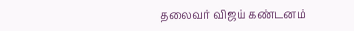தலைவர் விஜய் கண்டனம்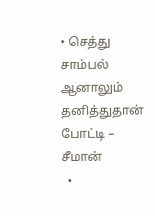• செத்து சாம்பல் ஆனாலும் தனித்துதான் போட்டி – சீமான்
  •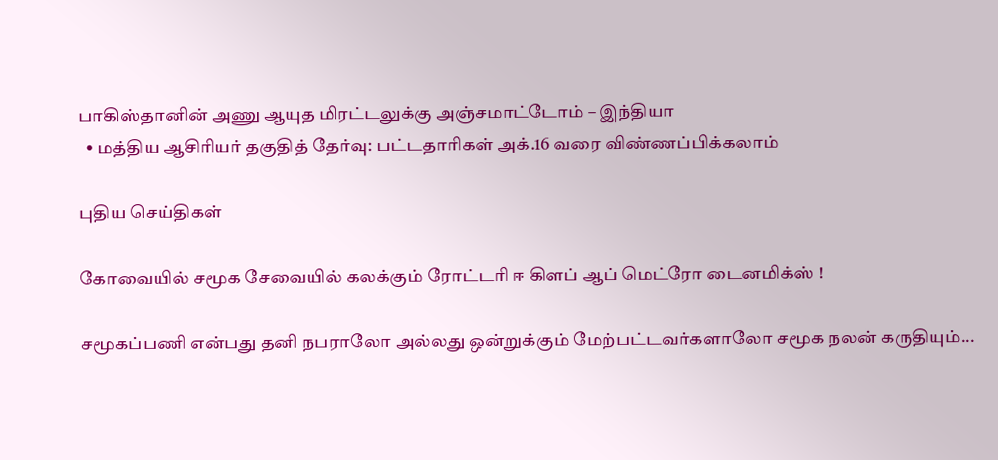பாகிஸ்தானின் அணு ஆயுத மிரட்டலுக்கு அஞ்சமாட்டோம் – இந்தியா
  • மத்திய ஆசிரியர் தகுதித் தேர்வு: பட்டதாரிகள் அக்.16 வரை விண்ணப்பிக்கலாம்

புதிய செய்திகள்

கோவையில் சமூக சேவையில் கலக்கும் ரோட்டரி ஈ கிளப் ஆப் மெட்ரோ டைனமிக்ஸ் !

சமூகப்பணி என்பது தனி நபராலோ அல்லது ஒன்றுக்கும் மேற்பட்டவர்களாலோ சமூக நலன் கருதியும்...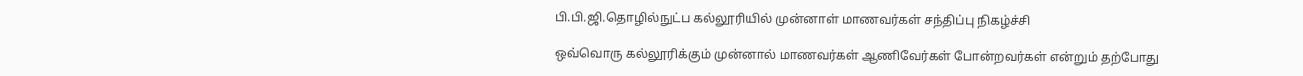பி.பி.ஜி.தொழில்நுட்ப கல்லூரியில் முன்னாள் மாணவர்கள் சந்திப்பு நிகழ்ச்சி

ஒவ்வொரு கல்லூரிக்கும் முன்னால் மாணவர்கள் ஆணிவேர்கள் போன்றவர்கள் என்றும் தற்போது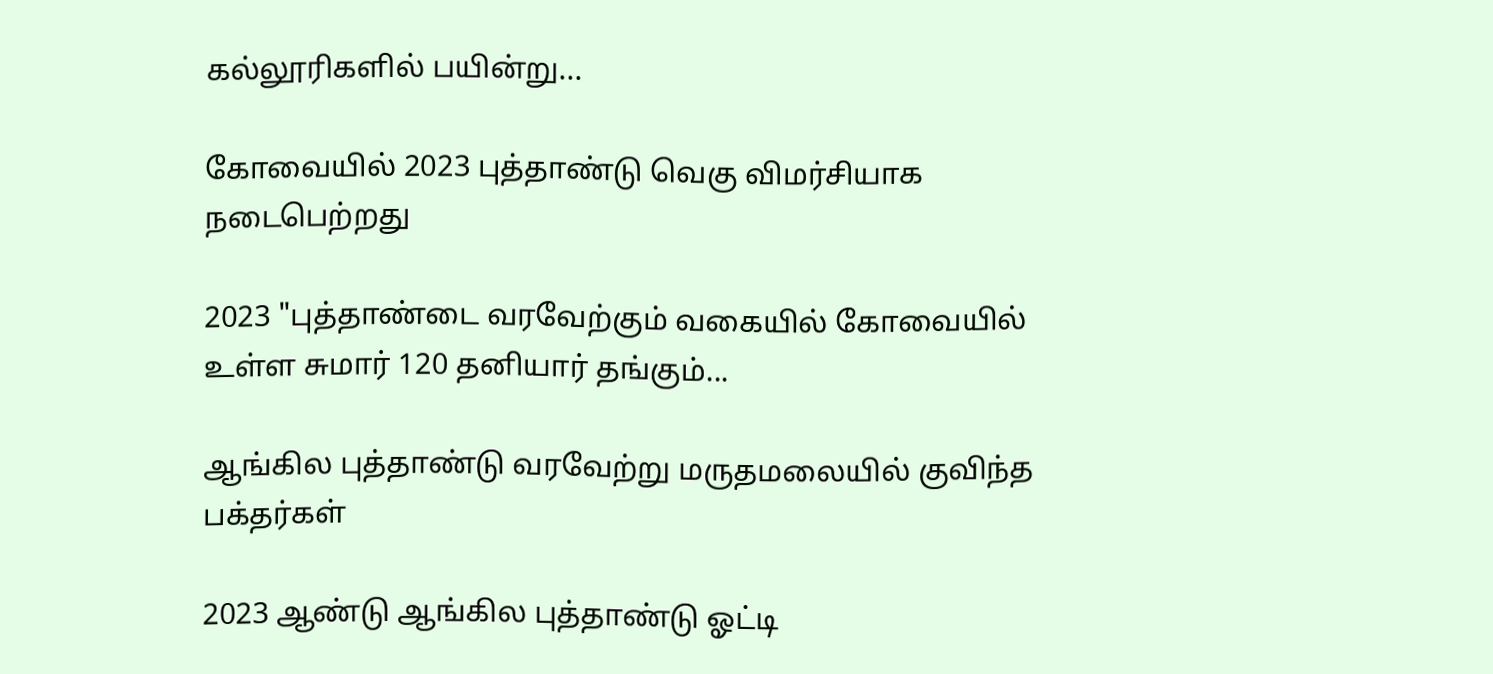கல்லூரிகளில் பயின்று...

கோவையில் 2023 புத்தாண்டு வெகு விமர்சியாக நடைபெற்றது

2023 "புத்தாண்டை வரவேற்கும் வகையில் கோவையில் உள்ள சுமார் 120 தனியார் தங்கும்...

ஆங்கில புத்தாண்டு வரவேற்று மருதமலையில் குவிந்த பக்தர்கள்

2023 ஆண்டு ஆங்கில புத்தாண்டு ஓட்டி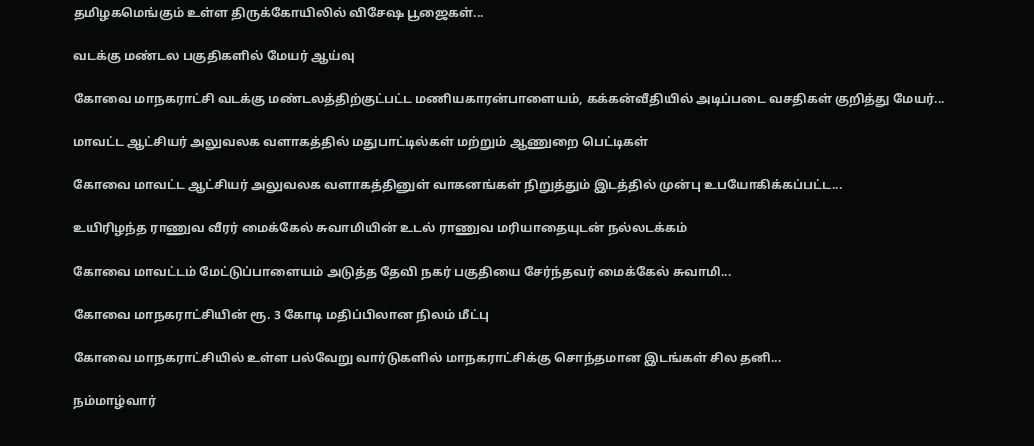தமிழகமெங்கும் உள்ள திருக்கோயிலில் விசேஷ பூஜைகள்...

வடக்கு மண்டல பகுதிகளில் மேயர் ஆய்வு

கோவை மாநகராட்சி வடக்கு மண்டலத்திற்குட்பட்ட மணியகாரன்பாளையம், கக்கன்வீதியில் அடிப்படை வசதிகள் குறித்து மேயர்...

மாவட்ட ஆட்சியர் அலுவலக வளாகத்தில் மதுபாட்டில்கள் மற்றும் ஆணுறை பெட்டிகள்

கோவை மாவட்ட ஆட்சியர் அலுவலக வளாகத்தினுள் வாகனங்கள் நிறுத்தும் இடத்தில் முன்பு உபயோகிக்கப்பட்ட...

உயிரிழந்த ராணுவ வீரர் மைக்கேல் சுவாமியின் உடல் ராணுவ மரியாதையுடன் நல்லடக்கம்

கோவை மாவட்டம் மேட்டுப்பாளையம் அடுத்த தேவி நகர் பகுதியை சேர்ந்தவர் மைக்கேல் சுவாமி...

கோவை மாநகராட்சியின் ரூ. 3 கோடி மதிப்பிலான நிலம் மீட்பு

கோவை மாநகராட்சியில் உள்ள பல்வேறு வார்டுகளில் மாநகராட்சிக்கு சொந்தமான இடங்கள் சில தனி...

நம்மாழ்வார்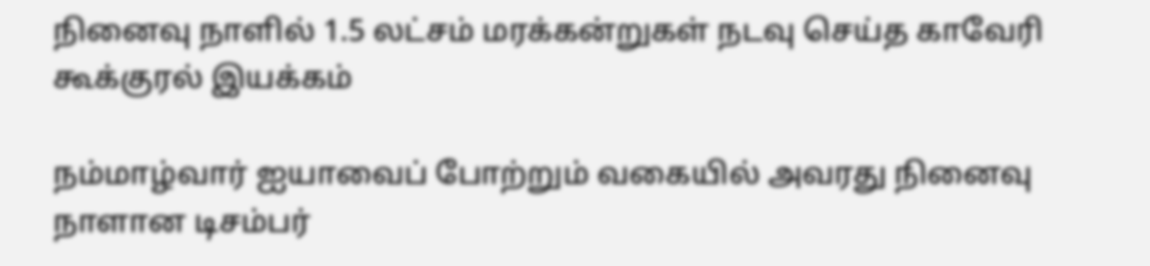நினைவு நாளில் 1.5 லட்சம் மரக்கன்றுகள் நடவு செய்த காவேரி கூக்குரல் இயக்கம்

நம்மாழ்வார் ஐயாவைப் போற்றும் வகையில் அவரது நினைவு நாளான டிசம்பர்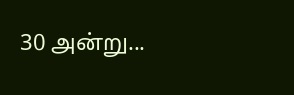30 அன்று...